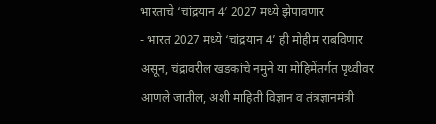भारताचे ‘चांद्रयान 4′ 2027 मध्ये झेपावणार
- भारत 2027 मध्ये ‘चांद्रयान 4’ ही मोहीम राबविणार असून, चंद्रावरील खडकांचे नमुने या मोहिमेंतर्गत पृथ्वीवर आणले जातील, अशी माहिती विज्ञान व तंत्रज्ञानमंत्री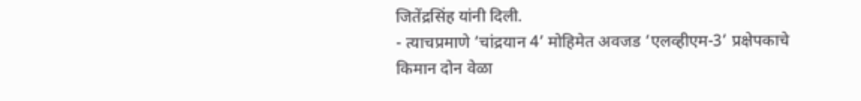जितेंद्रसिंह यांनी दिली.
- त्याचप्रमाणे ‘चांद्रयान 4’ मोहिमेत अवजड ‘एलव्हीएम-3’ प्रक्षेपकाचे किमान दोन वेळा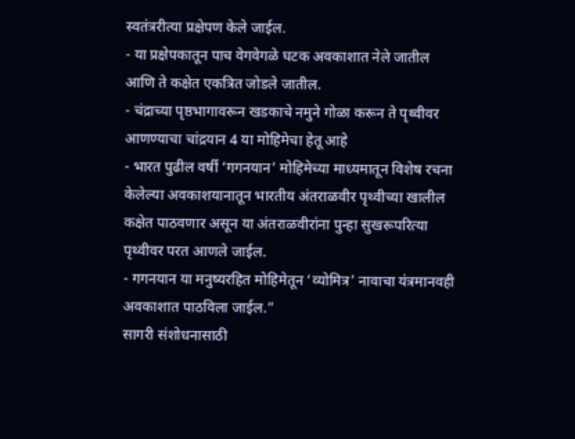स्वतंत्ररीत्या प्रक्षेपण केले जाईल.
- या प्रक्षेपकातून पाच वेगवेगळे घटक अवकाशात नेले जातील आणि ते कक्षेत एकत्रित जोडले जातील.
- चंद्राच्या पृष्ठभागावरून खडकाचे नमुने गोळा करून ते पृथ्वीवर आणण्याचा चांद्रयान 4 या मोहिमेचा हेतू आहे
- भारत पुढील वर्षी ‘गगनयान’ मोहिमेच्या माध्यमातून विशेष रचना केलेल्या अवकाशयानातून भारतीय अंतराळवीर पृथ्वीच्या खालील कक्षेत पाठवणार असून या अंतराळवीरांना पुन्हा सुखरूपरित्या पृथ्वीवर परत आणले जाईल.
- गगनयान या मनुष्यरहित मोहिमेतून ‘व्योमित्र’ नावाचा यंत्रमानवही अवकाशात पाठविला जाईल.”
सागरी संशोधनासाठी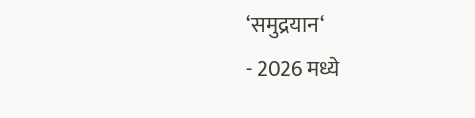‘समुद्रयान‘
- 2026 मध्ये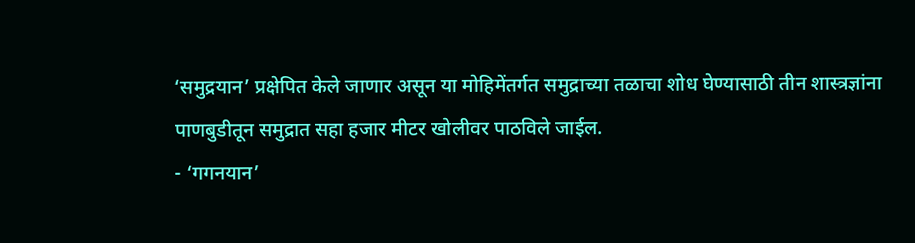‘समुद्रयान’ प्रक्षेपित केले जाणार असून या मोहिमेंतर्गत समुद्राच्या तळाचा शोध घेण्यासाठी तीन शास्त्रज्ञांना पाणबुडीतून समुद्रात सहा हजार मीटर खोलीवर पाठविले जाईल.
- ‘गगनयान’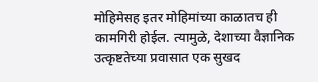मोहिमेसह इतर मोहिमांच्या काळातच ही कामगिरी होईल. त्यामुळे, देशाच्या वैज्ञानिक उत्कृष्टतेच्या प्रवासात एक सुखद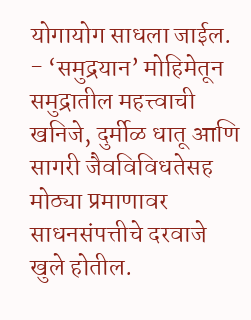योगायोग साधला जाईल.
- ‘समुद्रयान’ मोहिमेतून समुद्रातील महत्त्वाची खनिजे, दुर्मीळ धातू आणि सागरी जैवविविधतेसह मोठ्या प्रमाणावर साधनसंपत्तीचे दरवाजे खुले होतील.